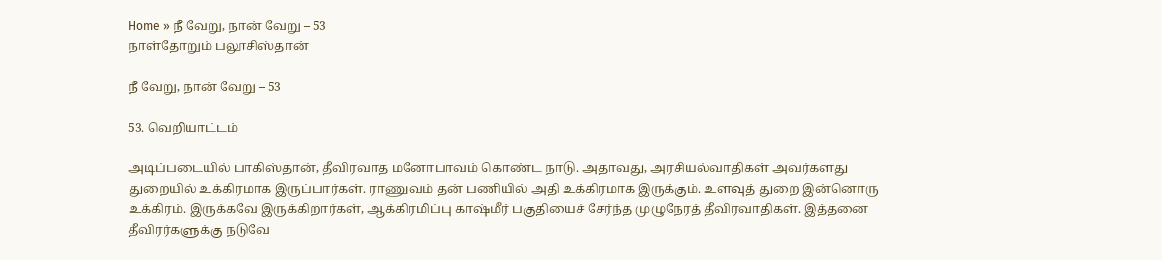Home » நீ வேறு, நான் வேறு – 53
நாள்தோறும் பலூசிஸ்தான்

நீ வேறு, நான் வேறு – 53

53. வெறியாட்டம்

அடிப்படையில் பாகிஸ்தான், தீவிரவாத மனோபாவம் கொண்ட நாடு. அதாவது, அரசியல்வாதிகள் அவர்களது துறையில் உக்கிரமாக இருப்பார்கள். ராணுவம் தன் பணியில் அதி உக்கிரமாக இருக்கும். உளவுத் துறை இன்னொரு உக்கிரம். இருக்கவே இருக்கிறார்கள், ஆக்கிரமிப்பு காஷ்மீர் பகுதியைச் சேர்ந்த முழுநேரத் தீவிரவாதிகள். இத்தனை தீவிரர்களுக்கு நடுவே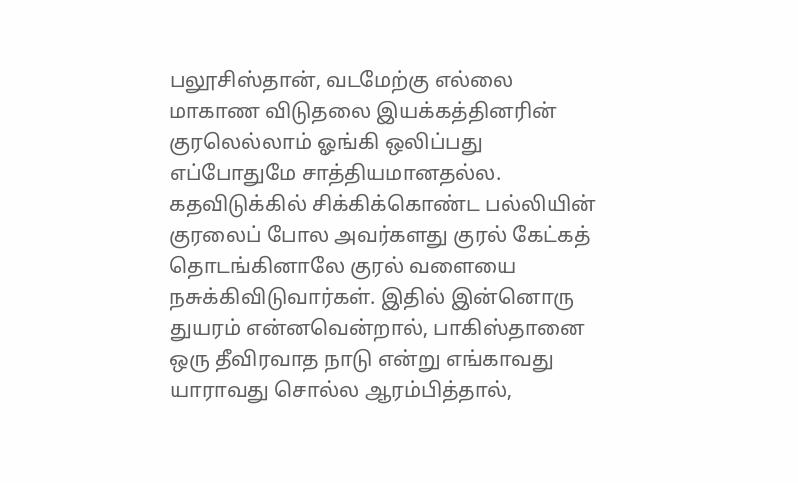பலூசிஸ்தான், வடமேற்கு எல்லை மாகாண விடுதலை இயக்கத்தினரின் குரலெல்லாம் ஓங்கி ஒலிப்பது எப்போதுமே சாத்தியமானதல்ல. கதவிடுக்கில் சிக்கிக்கொண்ட பல்லியின் குரலைப் போல அவர்களது குரல் கேட்கத் தொடங்கினாலே குரல் வளையை நசுக்கிவிடுவார்கள். இதில் இன்னொரு துயரம் என்னவென்றால், பாகிஸ்தானை ஒரு தீவிரவாத நாடு என்று எங்காவது யாராவது சொல்ல ஆரம்பித்தால்,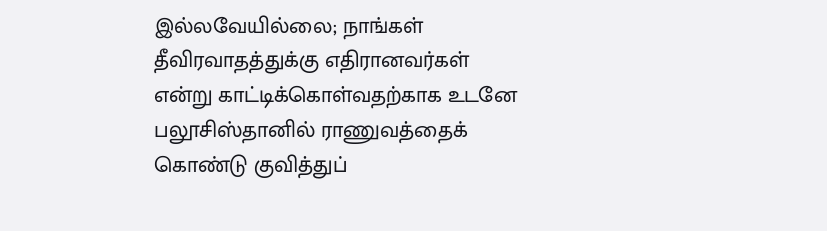இல்லவேயில்லை; நாங்கள் தீவிரவாதத்துக்கு எதிரானவர்கள் என்று காட்டிக்கொள்வதற்காக உடனே பலூசிஸ்தானில் ராணுவத்தைக் கொண்டு குவித்துப்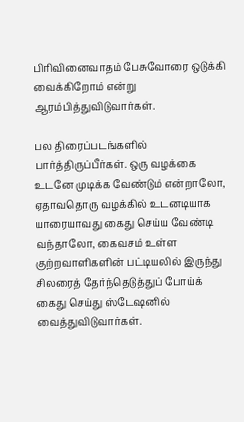பிரிவினைவாதம் பேசுவோரை ஒடுக்கி வைக்கிறோம் என்று ஆரம்பித்துவிடுவார்கள்.

பல திரைப்படங்களில் பார்த்திருப்பீர்கள். ஒரு வழக்கை உடனே முடிக்க வேண்டும் என்றாலோ, ஏதாவதொரு வழக்கில் உடனடியாக யாரையாவது கைது செய்ய வேண்டி வந்தாலோ, கைவசம் உள்ள குற்றவாளிகளின் பட்டியலில் இருந்து சிலரைத் தேர்ந்தெடுத்துப் போய்க் கைது செய்து ஸ்டேஷனில் வைத்துவிடுவார்கள்.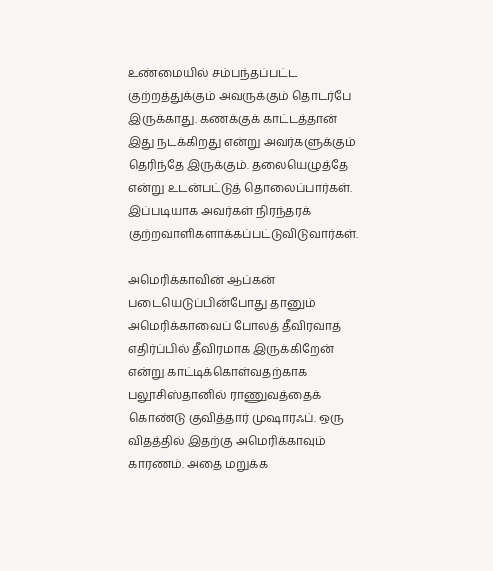உண்மையில் சம்பந்தப்பட்ட குற்றத்துக்கும் அவருக்கும் தொடர்பே இருக்காது. கணக்குக் காட்டத்தான் இது நடக்கிறது என்று அவர்களுக்கும் தெரிந்தே இருக்கும். தலையெழுத்தே என்று உடன்பட்டுத் தொலைப்பார்கள். இப்படியாக அவர்கள் நிரந்தரக் குற்றவாளிகளாக்கப்பட்டுவிடுவார்கள்.

அமெரிக்காவின் ஆப்கன் படையெடுப்பின்போது தானும் அமெரிக்காவைப் போலத் தீவிரவாத எதிர்ப்பில் தீவிரமாக இருக்கிறேன் என்று காட்டிக்கொள்வதற்காக பலூசிஸ்தானில் ராணுவத்தைக் கொண்டு குவித்தார் முஷாரஃப். ஒரு விதத்தில் இதற்கு அமெரிக்காவும் காரணம். அதை மறுக்க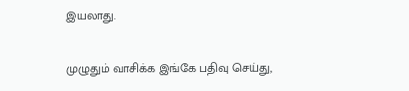இயலாது.

முழுதும் வாசிக்க இங்கே பதிவு செய்து,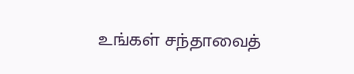உங்கள் சந்தாவைத்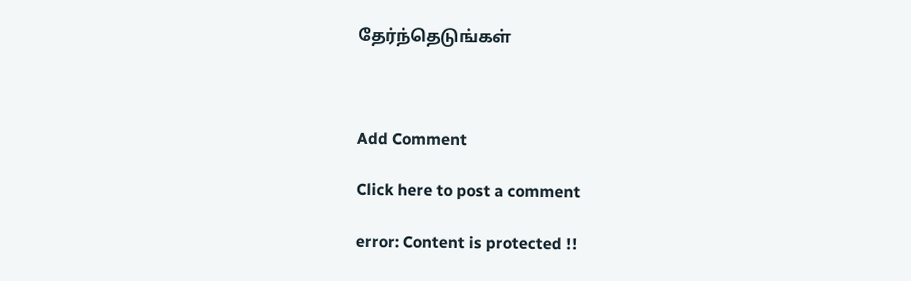தேர்ந்தெடுங்கள்



Add Comment

Click here to post a comment

error: Content is protected !!